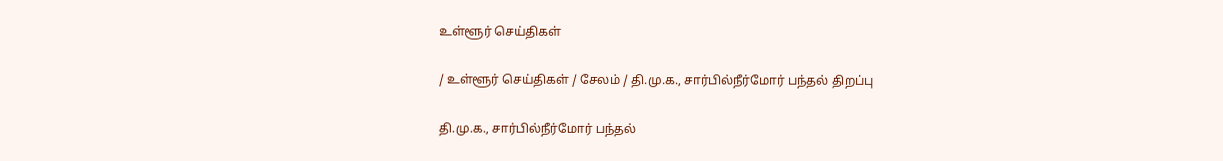உள்ளூர் செய்திகள்

/ உள்ளூர் செய்திகள் / சேலம் / தி.மு.க., சார்பில்நீர்மோர் பந்தல் திறப்பு

தி.மு.க., சார்பில்நீர்மோர் பந்தல்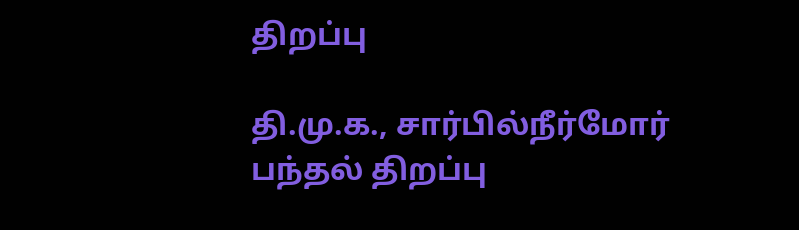திறப்பு

தி.மு.க., சார்பில்நீர்மோர் பந்தல் திறப்பு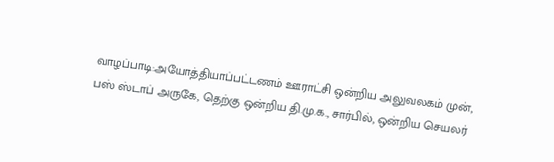வாழப்பாடி:அயோத்தியாப்பட்டணம் ஊராட்சி ஒன்றிய அலுவலகம் முன், பஸ் ஸ்டாப் அருகே, தெற்கு ஒன்றிய தி.மு.க., சார்பில், ஒன்றிய செயலர்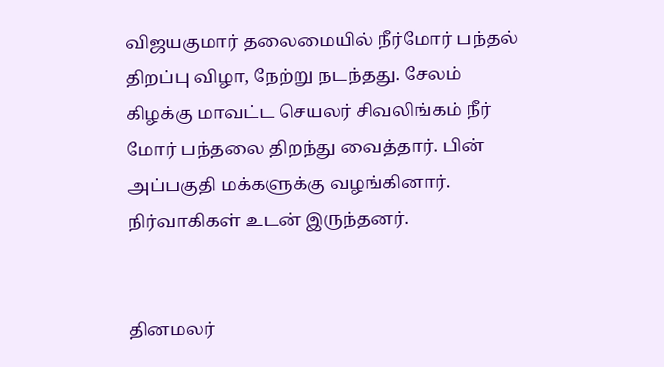விஜயகுமார் தலைமையில் நீர்மோர் பந்தல் திறப்பு விழா, நேற்று நடந்தது. சேலம் கிழக்கு மாவட்ட செயலர் சிவலிங்கம் நீர் மோர் பந்தலை திறந்து வைத்தார். பின் அப்பகுதி மக்களுக்கு வழங்கினார். நிர்வாகிகள் உடன் இருந்தனர்.


தினமலர்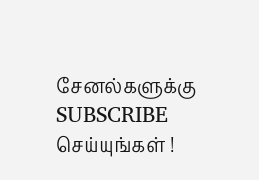சேனல்களுக்கு SUBSCRIBE செய்யுங்கள் !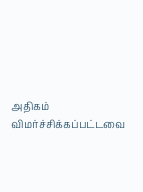அதிகம் விமர்ச்சிக்கப்பட்டவை